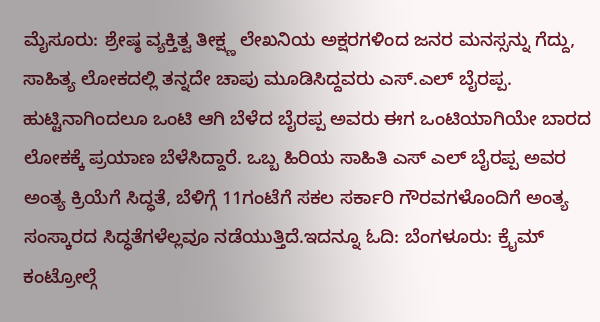ಮೈಸೂರು: ಶ್ರೇಷ್ಠ ವ್ಯಕ್ತಿತ್ವ ತೀಕ್ಷ್ಣ ಲೇಖನಿಯ ಅಕ್ಷರಗಳಿಂದ ಜನರ ಮನಸ್ಸನ್ನು ಗೆದ್ದು, ಸಾಹಿತ್ಯ ಲೋಕದಲ್ಲಿ ತನ್ನದೇ ಚಾಪು ಮೂಡಿಸಿದ್ದವರು ಎಸ್.ಎಲ್ ಬೈರಪ್ಪ. ಹುಟ್ಟಿನಾಗಿಂದಲೂ ಒಂಟಿ ಆಗಿ ಬೆಳೆದ ಬೈರಪ್ಪ ಅವರು ಈಗ ಒಂಟಿಯಾಗಿಯೇ ಬಾರದ ಲೋಕಕ್ಕೆ ಪ್ರಯಾಣ ಬೆಳೆಸಿದ್ದಾರೆ. ಒಬ್ಬ ಹಿರಿಯ ಸಾಹಿತಿ ಎಸ್ ಎಲ್ ಬೈರಪ್ಪ ಅವರ ಅಂತ್ಯ ಕ್ರಿಯೆಗೆ ಸಿದ್ಧತೆ, ಬೆಳಿಗ್ಗೆ 11ಗಂಟೆಗೆ ಸಕಲ ಸರ್ಕಾರಿ ಗೌರವಗಳೊಂದಿಗೆ ಅಂತ್ಯ ಸಂಸ್ಕಾರದ ಸಿದ್ಧತೆಗಳೆಲ್ಲವೂ ನಡೆಯುತ್ತಿದೆ.ಇದನ್ನೂ ಓದಿ: ಬೆಂಗಳೂರು: ಕ್ರೈಮ್ ಕಂಟ್ರೋಲ್ಗೆ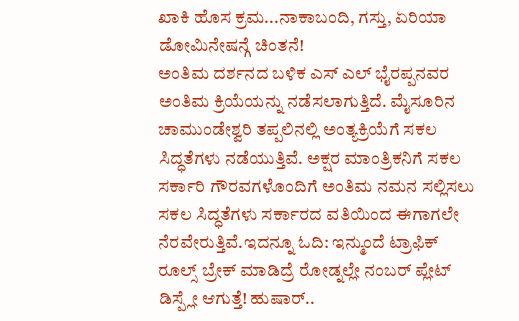ಖಾಕಿ ಹೊಸ ಕ್ರಮ...ನಾಕಾಬಂದಿ, ಗಸ್ತು, ಏರಿಯಾ ಡೋಮಿನೇಷನ್ಗೆ ಚಿಂತನೆ!
ಅಂತಿಮ ದರ್ಶನದ ಬಳಿಕ ಎಸ್ ಎಲ್ ಭೈರಪ್ಪನವರ ಅಂತಿಮ ಕ್ರಿಯೆಯನ್ನು ನಡೆಸಲಾಗುತ್ತಿದೆ. ಮೈಸೂರಿನ ಚಾಮುಂಡೇಶ್ವರಿ ತಪ್ಪಲಿನಲ್ಲಿ ಅಂತ್ಯಕ್ರಿಯೆಗೆ ಸಕಲ ಸಿದ್ಧತೆಗಳು ನಡೆಯುತ್ತಿವೆ. ಅಕ್ಷರ ಮಾಂತ್ರಿಕನಿಗೆ ಸಕಲ ಸರ್ಕಾರಿ ಗೌರವಗಳೊಂದಿಗೆ ಅಂತಿಮ ನಮನ ಸಲ್ಲಿಸಲು ಸಕಲ ಸಿದ್ಧತೆಗಳು ಸರ್ಕಾರದ ವತಿಯಿಂದ ಈಗಾಗಲೇ ನೆರವೇರುತ್ತಿವೆ.ಇದನ್ನೂ ಓದಿ: ಇನ್ಮುಂದೆ ಟ್ರಾಫಿಕ್ ರೂಲ್ಸ್ ಬ್ರೇಕ್ ಮಾಡಿದ್ರೆ ರೋಡ್ನಲ್ಲೇ ನಂಬರ್ ಪ್ಲೇಟ್ ಡಿಸ್ಪ್ಲೇ ಆಗುತ್ತೆ! ಹುಷಾರ್..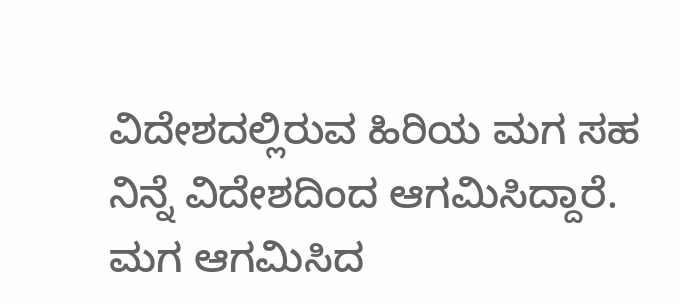ವಿದೇಶದಲ್ಲಿರುವ ಹಿರಿಯ ಮಗ ಸಹ ನಿನ್ನೆ ವಿದೇಶದಿಂದ ಆಗಮಿಸಿದ್ದಾರೆ. ಮಗ ಆಗಮಿಸಿದ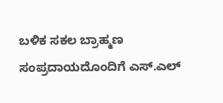ಬಳಿಕ ಸಕಲ ಬ್ರಾಹ್ಮಣ ಸಂಪ್ರದಾಯದೊಂದಿಗೆ ಎಸ್.ಎಲ್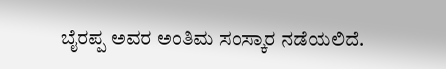ಬೈರಪ್ಪ ಅವರ ಅಂತಿಮ ಸಂಸ್ಕಾರ ನಡೆಯಲಿದೆ.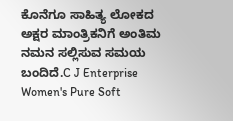ಕೊನೆಗೂ ಸಾಹಿತ್ಯ ಲೋಕದ ಅಕ್ಷರ ಮಾಂತ್ರಿಕನಿಗೆ ಅಂತಿಮ ನಮನ ಸಲ್ಲಿಸುವ ಸಮಯ ಬಂದಿದೆ.C J Enterprise Women's Pure Soft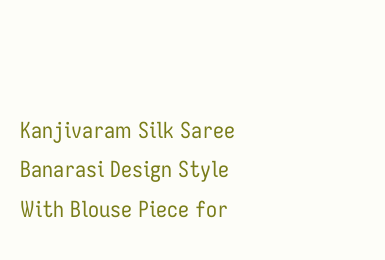Kanjivaram Silk Saree Banarasi Design Style With Blouse Piece for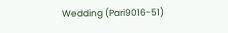Wedding (Pari9016-51)